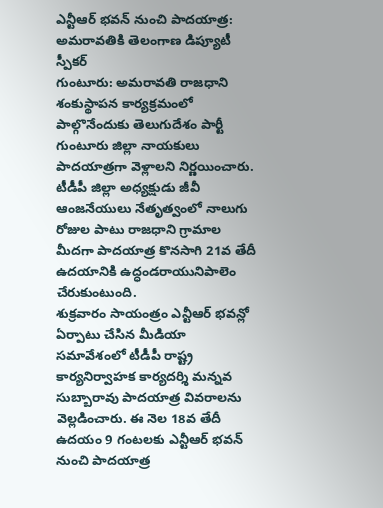ఎన్టీఆర్ భవన్ నుంచి పాదయాత్ర: అమరావతికి తెలంగాణ డిప్యూటీ స్పీకర్
గుంటూరు: అమరావతి రాజధాని శంకుస్థాపన కార్యక్రమంలో పాల్గొనేందుకు తెలుగుదేశం పార్టీ గుంటూరు జిల్లా నాయకులు పాదయాత్రగా వెళ్లాలని నిర్ణయించారు. టీడీపీ జిల్లా అధ్యక్షుడు జీవీ ఆంజనేయులు నేతృత్వంలో నాలుగు రోజుల పాటు రాజధాని గ్రామాల మీదగా పాదయాత్ర కొనసాగి 21వ తేదీ ఉదయానికి ఉద్ధండరాయునిపాలెం చేరుకుంటుంది.
శుక్రవారం సాయంత్రం ఎన్టీఆర్ భవన్లో ఏర్పాటు చేసిన మీడియా సమావేశంలో టీడీపీ రాష్ట్ర కార్యనిర్వాహక కార్యదర్శి మన్నవ సుబ్బారావు పాదయాత్ర వివరాలను వెల్లడించారు. ఈ నెల 18వ తేదీ ఉదయం 9 గంటలకు ఎన్టీఆర్ భవన్ నుంచి పాదయాత్ర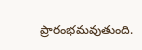ప్రారంభమవుతుంది.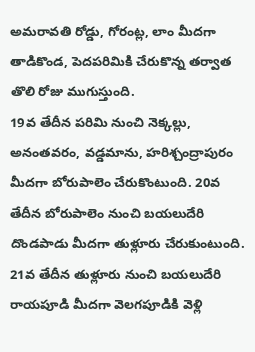అమరావతి రోడ్డు, గోరంట్ల, లాం మీదగా తాడికొండ, పెదపరిమికి చేరుకొన్న తర్వాత తొలి రోజు ముగుస్తుంది.
19వ తేదీన పరిమి నుంచి నెక్కల్లు, అనంతవరం, వడ్డమాను, హరిశ్చంద్రాపురం మీదగా బోరుపాలెం చేరుకొంటుంది. 20వ తేదీన బోరుపాలెం నుంచి బయలుదేరి దొండపాడు మీదగా తుళ్లూరు చేరుకుంటుంది. 21వ తేదీన తుళ్లూరు నుంచి బయలుదేరి రాయపూడి మీదగా వెలగపూడికి వెళ్లి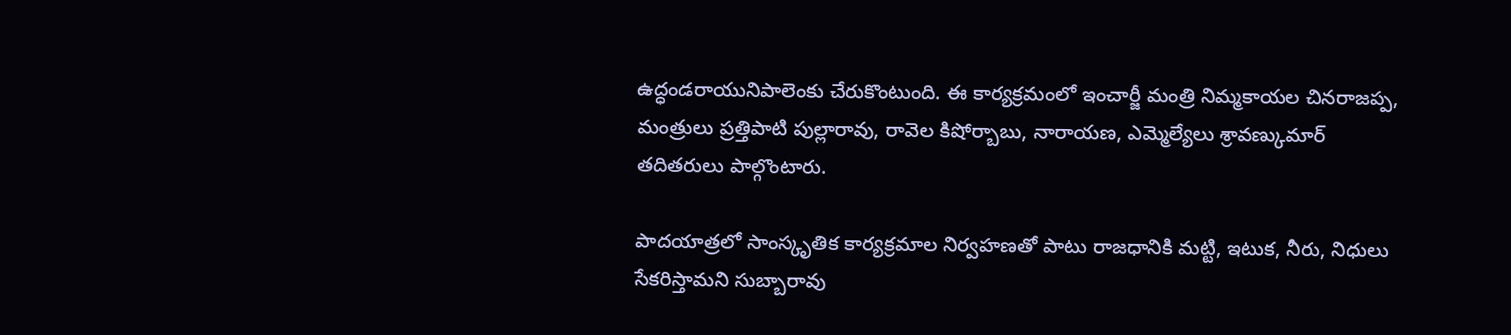ఉద్ధండరాయునిపాలెంకు చేరుకొంటుంది. ఈ కార్యక్రమంలో ఇంచార్జీ మంత్రి నిమ్మకాయల చినరాజప్ప, మంత్రులు ప్రత్తిపాటి పుల్లారావు, రావెల కిషోర్బాబు, నారాయణ, ఎమ్మెల్యేలు శ్రావణ్కుమార్ తదితరులు పాల్గొంటారు.

పాదయాత్రలో సాంస్కృతిక కార్యక్రమాల నిర్వహణతో పాటు రాజధానికి మట్టి, ఇటుక, నీరు, నిధులు సేకరిస్తామని సుబ్బారావు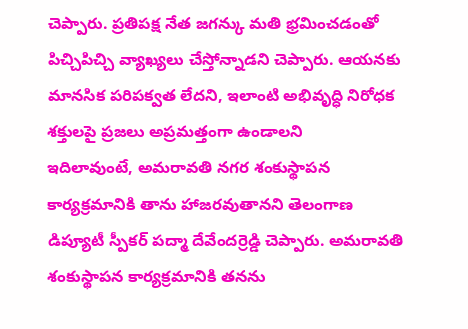చెప్పారు. ప్రతిపక్ష నేత జగన్కు మతి భ్రమించడంతో పిచ్చిపిచ్చి వ్యాఖ్యలు చేస్తోన్నాడని చెప్పారు. ఆయనకు మానసిక పరిపక్వత లేదని, ఇలాంటి అభివృద్ధి నిరోధక శక్తులపై ప్రజలు అప్రమత్తంగా ఉండాలని
ఇదిలావుంటే, అమరావతి నగర శంకుస్థాపన కార్యక్రమానికి తాను హాజరవుతానని తెలంగాణ డిప్యూటీ స్పీకర్ పద్మా దేవేందర్రెడ్డి చెప్పారు. అమరావతి శంకుస్థాపన కార్యక్రమానికి తనను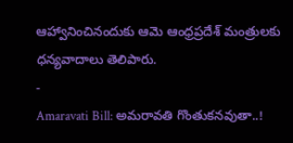ఆహ్వానించినందుకు ఆమె ఆంధ్రప్రదేశ్ మంత్రులకు ధన్యవాదాలు తెలిపారు.
-
Amaravati Bill: అమరావతి గొంతుకనవుతా..!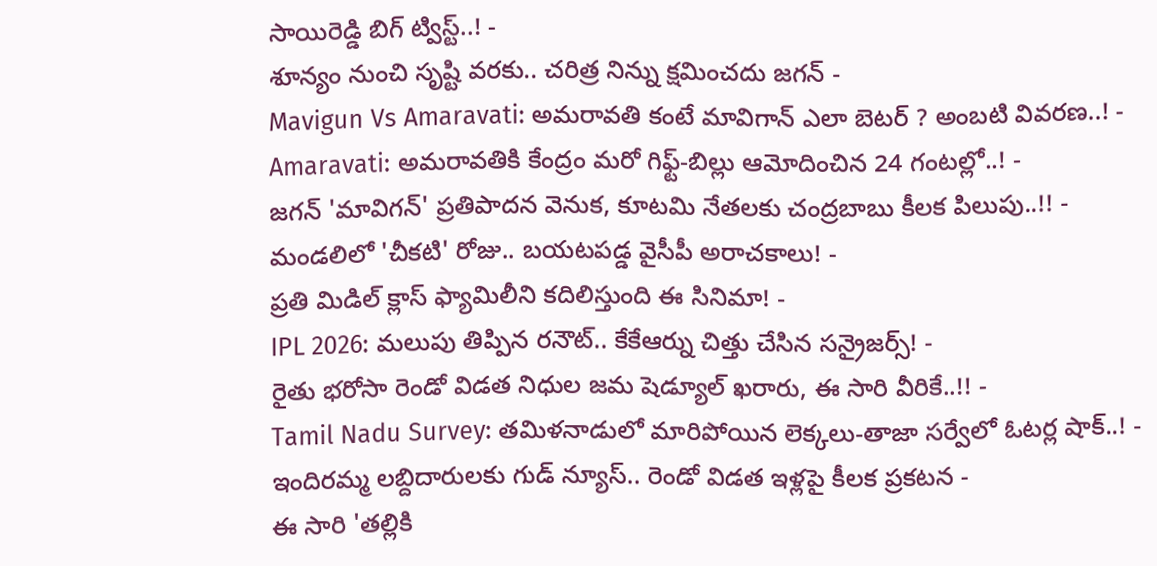సాయిరెడ్డి బిగ్ ట్విస్ట్..! -
శూన్యం నుంచి సృష్టి వరకు.. చరిత్ర నిన్ను క్షమించదు జగన్ -
Mavigun Vs Amaravati: అమరావతి కంటే మావిగాన్ ఎలా బెటర్ ? అంబటి వివరణ..! -
Amaravati: అమరావతికి కేంద్రం మరో గిఫ్ట్-బిల్లు ఆమోదించిన 24 గంటల్లో..! -
జగన్ 'మావిగన్' ప్రతిపాదన వెనుక, కూటమి నేతలకు చంద్రబాబు కీలక పిలుపు..!! -
మండలిలో 'చీకటి' రోజు.. బయటపడ్డ వైసీపీ అరాచకాలు! -
ప్రతి మిడిల్ క్లాస్ ఫ్యామిలీని కదిలిస్తుంది ఈ సినిమా! -
IPL 2026: మలుపు తిప్పిన రనౌట్.. కేకేఆర్ను చిత్తు చేసిన సన్రైజర్స్! -
రైతు భరోసా రెండో విడత నిధుల జమ షెడ్యూల్ ఖరారు, ఈ సారి వీరికే..!! -
Tamil Nadu Survey: తమిళనాడులో మారిపోయిన లెక్కలు-తాజా సర్వేలో ఓటర్ల షాక్..! -
ఇందిరమ్మ లబ్దిదారులకు గుడ్ న్యూస్.. రెండో విడత ఇళ్లపై కీలక ప్రకటన -
ఈ సారి 'తల్లికి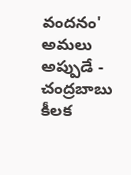వందనం' అమలు అప్పుడే - చంద్రబాబు కీలక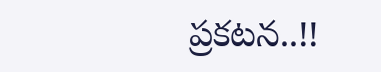ప్రకటన..!!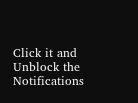Click it and Unblock the Notifications